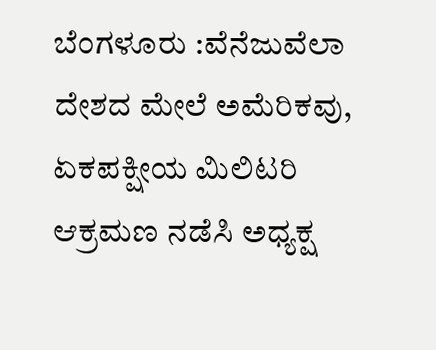ಬೆಂಗಳೂರು :ವೆನೆಜುವೆಲಾ ದೇಶದ ಮೇಲೆ ಅಮೆರಿಕವು, ಏಕಪಕ್ಷೀಯ ಮಿಲಿಟರಿ ಆಕ್ರಮಣ ನಡೆಸಿ ಅಧ್ಯಕ್ಷ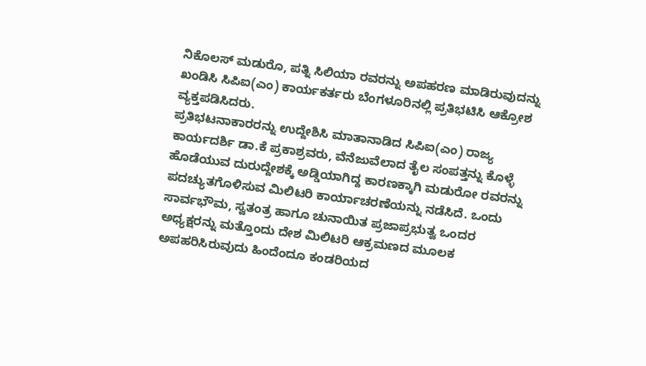ನಿಕೊಲಸ್ ಮಡುರೊ, ಪತ್ನಿ ಸಿಲಿಯಾ ರವರನ್ನು ಅಪಹರಣ ಮಾಡಿರುವುದನ್ನು ಖಂಡಿಸಿ ಸಿಪಿಐ(ಎಂ) ಕಾರ್ಯಕರ್ತರು ಬೆಂಗಳೂರಿನಲ್ಲಿ ಪ್ರತಿಭಟಿಸಿ ಆಕ್ರೋಶ ವ್ಯಕ್ತಪಡಿಸಿದರು.
ಪ್ರತಿಭಟನಾಕಾರರನ್ನು ಉದ್ದೇಶಿಸಿ ಮಾತಾನಾಡಿದ ಸಿಪಿಐ(ಎಂ) ರಾಜ್ಯ ಕಾರ್ಯದರ್ಶಿ ಡಾ.ಕೆ ಪ್ರಕಾಶ್ರವರು, ವೆನೆಜುವೆಲಾದ ತೈಲ ಸಂಪತ್ತನ್ನು ಕೊಳ್ಳೆ ಹೊಡೆಯುವ ದುರುದ್ದೇಶಕ್ಕೆ ಅಡ್ಡಿಯಾಗಿದ್ದ ಕಾರಣಕ್ಕಾಗಿ ಮಡುರೋ ರವರನ್ನು ಪದಚ್ಯುತಗೊಳಿಸುವ ಮಿಲಿಟರಿ ಕಾರ್ಯಾಚರಣೆಯನ್ನು ನಡೆಸಿದೆ. ಒಂದು ಸಾರ್ವಭೌಮ, ಸ್ವತಂತ್ರ ಹಾಗೂ ಚುನಾಯಿತ ಪ್ರಜಾಪ್ರಭುತ್ವ ಒಂದರ ಅಧ್ಯಕ್ಷರನ್ನು ಮತ್ತೊಂದು ದೇಶ ಮಿಲಿಟರಿ ಆಕ್ರಮಣದ ಮೂಲಕ ಅಪಹರಿಸಿರುವುದು ಹಿಂದೆಂದೂ ಕಂಡರಿಯದ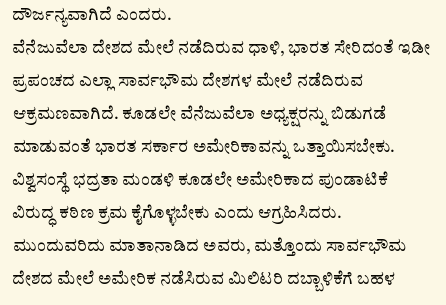ದೌರ್ಜನ್ಯವಾಗಿದೆ ಎಂದರು.
ವೆನೆಜುವೆಲಾ ದೇಶದ ಮೇಲೆ ನಡೆದಿರುವ ಧಾಳಿ, ಭಾರತ ಸೇರಿದಂತೆ ಇಡೀ ಪ್ರಪಂಚದ ಎಲ್ಲಾ ಸಾರ್ವಭೌಮ ದೇಶಗಳ ಮೇಲೆ ನಡೆದಿರುವ ಆಕ್ರಮಣವಾಗಿದೆ. ಕೂಡಲೇ ವೆನೆಜುವೆಲಾ ಅಧ್ಯಕ್ಷರನ್ನು ಬಿಡುಗಡೆ ಮಾಡುವಂತೆ ಭಾರತ ಸರ್ಕಾರ ಅಮೇರಿಕಾವನ್ನು ಒತ್ತಾಯಿಸಬೇಕು. ವಿಶ್ವಸಂಸ್ಥೆ ಭದ್ರತಾ ಮಂಡಳಿ ಕೂಡಲೇ ಅಮೇರಿಕಾದ ಪುಂಡಾಟಿಕೆ ವಿರುದ್ಧ ಕಠಿಣ ಕ್ರಮ ಕೈಗೊಳ್ಳಬೇಕು ಎಂದು ಆಗ್ರಹಿಸಿದರು.
ಮುಂದುವರಿದು ಮಾತಾನಾಡಿದ ಅವರು, ಮತ್ತೊಂದು ಸಾರ್ವಭೌಮ ದೇಶದ ಮೇಲೆ ಅಮೇರಿಕ ನಡೆಸಿರುವ ಮಿಲಿಟರಿ ದಬ್ಬಾಳಿಕೆಗೆ ಬಹಳ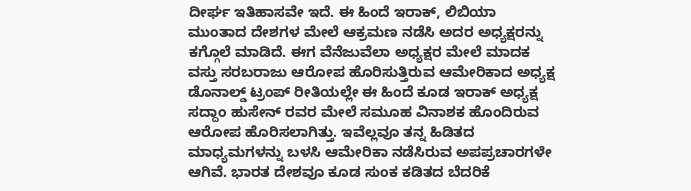ದೀರ್ಘ ಇತಿಹಾಸವೇ ಇದೆ. ಈ ಹಿಂದೆ ಇರಾಕ್, ಲಿಬಿಯಾ ಮುಂತಾದ ದೇಶಗಳ ಮೇಲೆ ಆಕ್ರಮಣ ನಡೆಸಿ ಅದರ ಅಧ್ಯಕ್ಷರನ್ನು ಕಗ್ಗೊಲೆ ಮಾಡಿದೆ. ಈಗ ವೆನೆಜುವೆಲಾ ಅಧ್ಯಕ್ಷರ ಮೇಲೆ ಮಾದಕ ವಸ್ತು ಸರಬರಾಜು ಆರೋಪ ಹೊರಿಸುತ್ತಿರುವ ಆಮೇರಿಕಾದ ಅಧ್ಯಕ್ಷ ಡೊನಾಲ್ಡ್ ಟ್ರಂಪ್ ರೀತಿಯಲ್ಲೇ ಈ ಹಿಂದೆ ಕೂಡ ಇರಾಕ್ ಅಧ್ಯಕ್ಷ ಸದ್ದಾಂ ಹುಸೇನ್ ರವರ ಮೇಲೆ ಸಮೂಹ ವಿನಾಶಕ ಹೊಂದಿರುವ ಆರೋಪ ಹೊರಿಸಲಾಗಿತ್ತು. ಇವೆಲ್ಲವೂ ತನ್ನ ಹಿಡಿತದ ಮಾಧ್ಯಮಗಳನ್ನು ಬಳಸಿ ಆಮೇರಿಕಾ ನಡೆಸಿರುವ ಅಪಪ್ರಚಾರಗಳೇ ಆಗಿವೆ. ಭಾರತ ದೇಶವೂ ಕೂಡ ಸುಂಕ ಕಡಿತದ ಬೆದರಿಕೆ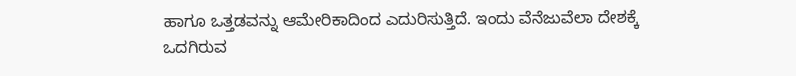ಹಾಗೂ ಒತ್ತಡವನ್ನು ಆಮೇರಿಕಾದಿಂದ ಎದುರಿಸುತ್ತಿದೆ. ಇಂದು ವೆನೆಜುವೆಲಾ ದೇಶಕ್ಕೆ ಒದಗಿರುವ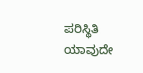ಪರಿಸ್ಥಿತಿ ಯಾವುದೇ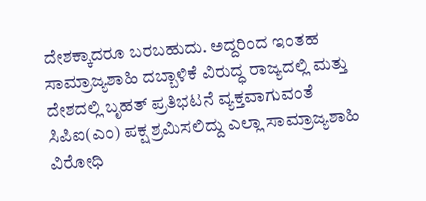ದೇಶಕ್ಕಾದರೂ ಬರಬಹುದು. ಅದ್ದರಿಂದ ಇಂತಹ ಸಾಮ್ರಾಜ್ಯಶಾಹಿ ದಬ್ಬಾಳಿಕೆ ವಿರುದ್ಧ ರಾಜ್ಯದಲ್ಲಿ ಮತ್ತು ದೇಶದಲ್ಲಿ ಬೃಹತ್ ಪ್ರತಿಭಟನೆ ವ್ಯಕ್ತವಾಗುವಂತೆ ಸಿಪಿಐ(ಎಂ) ಪಕ್ಷ ಶ್ರಮಿಸಲಿದ್ದು ಎಲ್ಲಾ ಸಾಮ್ರಾಜ್ಯಶಾಹಿ ವಿರೋಧಿ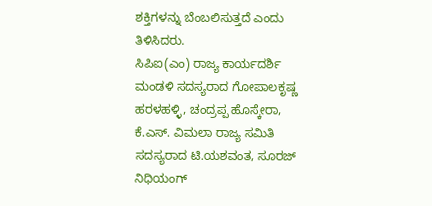ಶಕ್ತಿಗಳನ್ನು ಬೆಂಬಲಿಸುತ್ತದೆ ಎಂದು ತಿಳಿಸಿದರು.
ಸಿಪಿಐ(ಎಂ) ರಾಜ್ಯ ಕಾರ್ಯದರ್ಶಿ ಮಂಡಳಿ ಸದಸ್ಯರಾದ ಗೋಪಾಲಕೃಷ್ಣ ಹರಳಹಳ್ಳಿ, ಚಂದ್ರಪ್ಪ ಹೊಸ್ಕೇರಾ, ಕೆ.ಎಸ್. ವಿಮಲಾ ರಾಜ್ಯ ಸಮಿತಿ ಸದಸ್ಯರಾದ ಟಿ.ಯಶವಂತ, ಸೂರಜ್ ನಿಧಿಯಂಗ್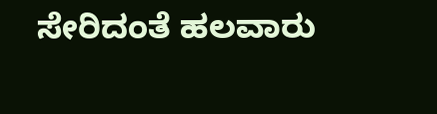ಸೇರಿದಂತೆ ಹಲವಾರು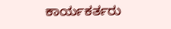ಕಾರ್ಯಕರ್ತರು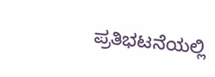ಪ್ರತಿಭಟನೆಯಲ್ಲಿ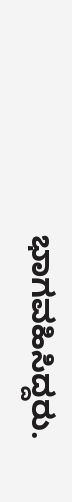ಭಾಗವಹಿಸಿದ್ದರು.